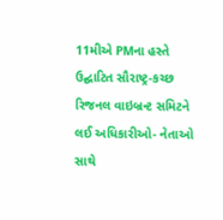11મીએ PMના હસ્તે ઉદ્ઘાટિત સૌરાષ્ટ્ર-કચ્છ રિજનલ વાઇબ્રન્ટ સમિટને લઈ અધિકારીઓ- નેતાઓ સાથે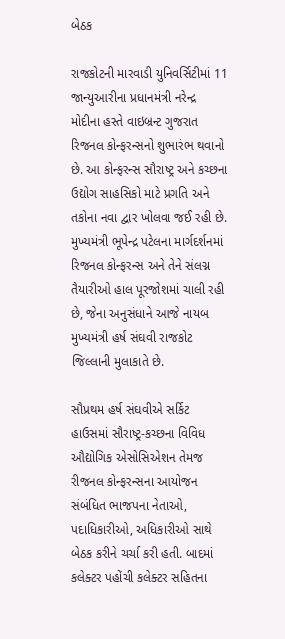બેઠક

રાજકોટની મારવાડી યુનિવર્સિટીમાં 11 જાન્યુઆરીના પ્રધાનમંત્રી નરેન્દ્ર મોદીના હસ્તે વાઇબ્રન્ટ ગુજરાત રિજનલ કોન્ફરન્સનો શુભારંભ થવાનો છે. આ કોન્ફરન્સ સૌરાષ્ટ્ર અને કચ્છના ઉદ્યોગ સાહસિકો માટે પ્રગતિ અને તકોના નવા દ્વાર ખોલવા જઈ રહી છે. મુખ્યમંત્રી ભૂપેન્દ્ર પટેલના માર્ગદર્શનમાં રિજનલ કોન્ફરન્સ અને તેને સંલગ્ન તૈયારીઓ હાલ પૂરજોશમાં ચાલી રહી છે, જેના અનુસંધાને આજે નાયબ મુખ્યમંત્રી હર્ષ સંઘવી રાજકોટ જિલ્લાની મુલાકાતે છે.

સૌપ્રથમ હર્ષ સંઘવીએ સર્કિટ હાઉસમાં સૌરાષ્ટ્ર-કચ્છના વિવિધ ઔદ્યોગિક એસોસિએશન તેમજ રીજનલ કોન્ફરન્સના આયોજન સંબંધિત ભાજપના નેતાઓ, પદાધિકારીઓ, અધિકારીઓ સાથે બેઠક કરીને ચર્ચા કરી હતી. બાદમાં કલેક્ટર પહોંચી કલેક્ટર સહિતના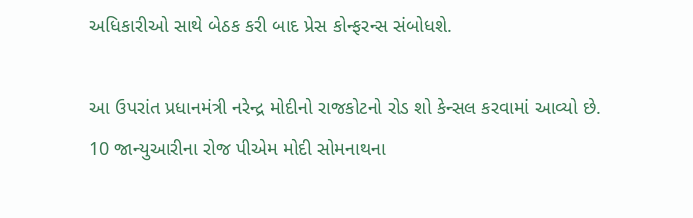અધિકારીઓ સાથે બેઠક કરી બાદ પ્રેસ કોન્ફરન્સ સંબોધશે.

આ ઉપરાંત પ્રધાનમંત્રી નરેન્દ્ર મોદીનો રાજકોટનો રોડ શો કેન્સલ કરવામાં આવ્યો છે. 10 જાન્યુઆરીના રોજ પીએમ મોદી સોમનાથના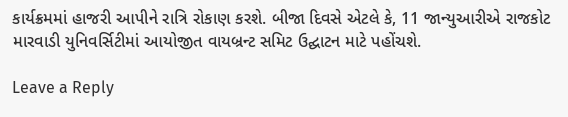કાર્યક્રમમાં હાજરી આપીને રાત્રિ રોકાણ કરશે. બીજા દિવસે એટલે કે, 11 જાન્યુઆરીએ રાજકોટ મારવાડી યુનિવર્સિટીમાં આયોજીત વાયબ્રન્ટ સમિટ ઉદ્ઘાટન માટે પહોંચશે.

Leave a Reply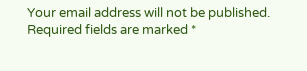Your email address will not be published. Required fields are marked *